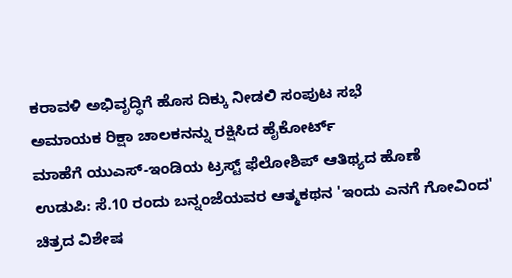ಕರಾವಳಿ ಅಭಿವೃದ್ಧಿಗೆ ಹೊಸ ದಿಕ್ಕು ನೀಡಲಿ ಸಂಪುಟ ಸಭೆ
ಅಮಾಯಕ ರಿಕ್ಷಾ ಚಾಲಕನನ್ನು ರಕ್ಷಿಸಿದ ಹೈಕೋರ್ಟ್
ಮಾಹೆಗೆ ಯುಎಸ್-ಇಂಡಿಯ ಟ್ರಸ್ಟ್ ಫೆಲೋಶಿಪ್ ಆತಿಥ್ಯದ ಹೊಣೆ
ಉಡುಪಿ: ಸೆ.10 ರಂದು ಬನ್ನಂಜೆಯವರ ಆತ್ಮಕಥನ 'ಇಂದು ಎನಗೆ ಗೋವಿಂದ' ಚಿತ್ರದ ವಿಶೇಷ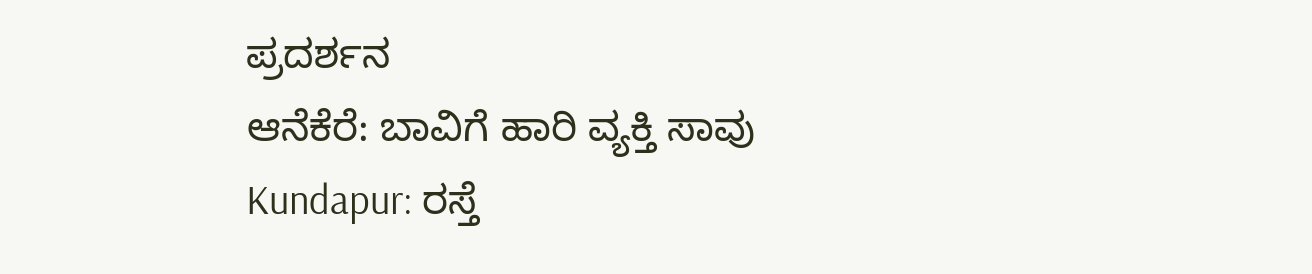ಪ್ರದರ್ಶನ
ಆನೆಕೆರೆ: ಬಾವಿಗೆ ಹಾರಿ ವ್ಯಕ್ತಿ ಸಾವು
Kundapur: ರಸ್ತೆ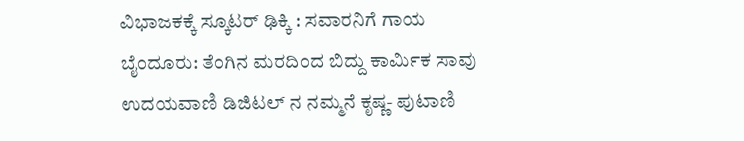ವಿಭಾಜಕಕ್ಕೆ ಸ್ಕೂಟರ್ ಢಿಕ್ಕಿ : ಸವಾರನಿಗೆ ಗಾಯ
ಬೈಂದೂರು: ತೆಂಗಿನ ಮರದಿಂದ ಬಿದ್ದು ಕಾರ್ಮಿಕ ಸಾವು
ಉದಯವಾಣಿ ಡಿಜಿಟಲ್ ನ ನಮ್ಮನೆ ಕೃಷ್ಣ- ಪುಟಾಣಿ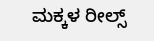ಮಕ್ಕಳ ರೀಲ್ಸ್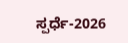ಸ್ಪರ್ಧೆ-2026